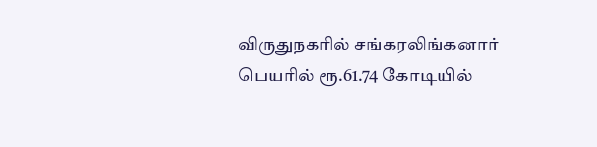விருதுநகரில் சங்கரலிங்கனார் பெயரில் ரூ.61.74 கோடியில்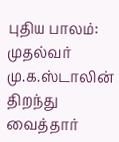புதிய பாலம்: முதல்வர் மு.க.ஸ்டாலின் திறந்து வைத்தார்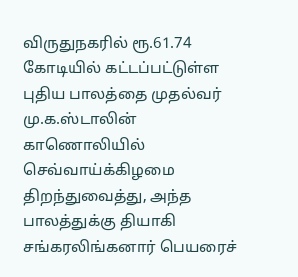விருதுநகரில் ரூ.61.74 கோடியில் கட்டப்பட்டுள்ள புதிய பாலத்தை முதல்வர் மு.க.ஸ்டாலின் காணொலியில் செவ்வாய்க்கிழமை திறந்துவைத்து, அந்த பாலத்துக்கு தியாகி சங்கரலிங்கனார் பெயரைச்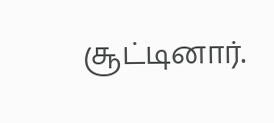சூட்டினார்.